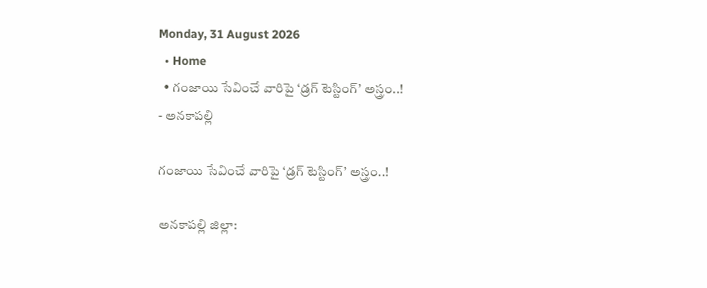Monday, 31 August 2026
  • Home
  • గంజాయి సేవించే వారిపై ‘డ్రగ్ టెస్టింగ్’ అస్త్రం..!
- అనకాపల్లి

గంజాయి సేవించే వారిపై ‘డ్రగ్ టెస్టింగ్’ అస్త్రం..!

అనకాపల్లి జిల్లా: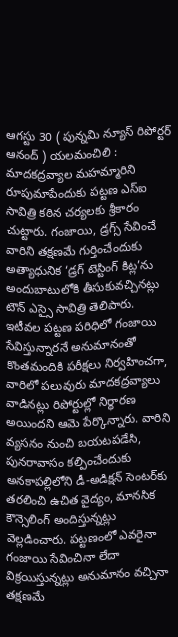ఆగస్టు 30 ( పున్నమి న్యూస్ రిపోర్టర్ ఆనంద్ ) యలమంచిలి : మాదకద్రవ్యాల మహమ్మారిని రూపుమాపేందుకు పట్టణ ఎస్ఐ సావిత్రి కఠిన చర్యలకు శ్రీకారం చుట్టారు. గంజాయి, డ్రగ్స్ సేవించే వారిని తక్షణమే గుర్తించేందుకు అత్యాధునిక ‘డ్రగ్ టెస్టింగ్ కిట్ల’ను అందుబాటులోకి తీసుకువచ్చినట్లు టౌన్ ఎస్సై సావిత్రి తెలిపారు. ఇటీవల పట్టణ పరిధిలో గంజాయి సేవిస్తున్నారనే అనుమానంతో కొంతమందికి పరీక్షలు నిర్వహించగా, వారిలో పలువురు మాదకద్రవ్యాలు వాడినట్లు రిపోర్టుల్లో నిర్ధారణ అయిందని ఆమె పేర్కొన్నారు. వారిని వ్యసనం నుంచి బయటపడేసి, పునరావాసం కల్పించేందుకు అనకాపల్లిలోని డీ-అడిక్షన్ సెంటర్‌కు తరలించి ఉచిత వైద్యం, మానసిక కౌన్సెలింగ్ అందిస్తున్నట్లు వెల్లడించారు. పట్టణంలో ఎవరైనా గంజాయి సేవించినా లేదా విక్రయిస్తున్నట్లు అనుమానం వచ్చినా తక్షణమే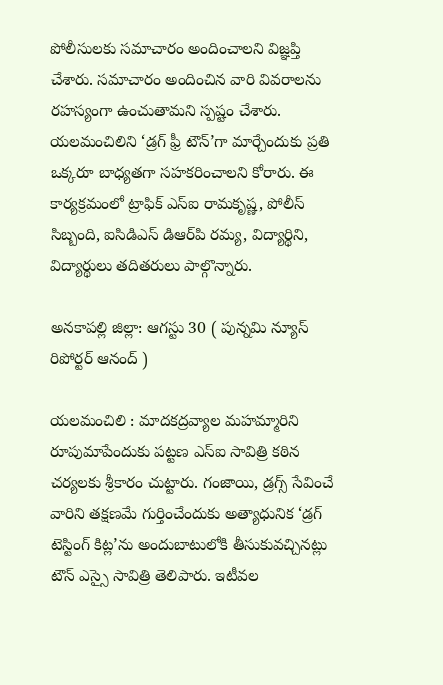పోలీసులకు సమాచారం అందించాలని విజ్ఞప్తి చేశారు. సమాచారం అందించిన వారి వివరాలను రహస్యంగా ఉంచుతామని స్పష్టం చేశారు. యలమంచిలిని ‘డ్రగ్ ఫ్రీ టౌన్’గా మార్చేందుకు ప్రతి ఒక్కరూ బాధ్యతగా సహకరించాలని కోరారు. ఈ కార్యక్రమంలో ట్రాఫిక్ ఎస్ఐ రామకృష్ణ, పోలీస్ సిబ్బంది, ఐసిడిఎస్ డిఆర్‌పి రమ్య, విద్యార్థిని, విద్యార్థులు తదితరులు పాల్గొన్నారు.

అనకాపల్లి జిల్లా: ఆగస్టు 30 ( పున్నమి న్యూస్ రిపోర్టర్ ఆనంద్ )

యలమంచిలి : మాదకద్రవ్యాల మహమ్మారిని రూపుమాపేందుకు పట్టణ ఎస్ఐ సావిత్రి కఠిన చర్యలకు శ్రీకారం చుట్టారు. గంజాయి, డ్రగ్స్ సేవించే వారిని తక్షణమే గుర్తించేందుకు అత్యాధునిక ‘డ్రగ్ టెస్టింగ్ కిట్ల’ను అందుబాటులోకి తీసుకువచ్చినట్లు టౌన్ ఎస్సై సావిత్రి తెలిపారు. ఇటీవల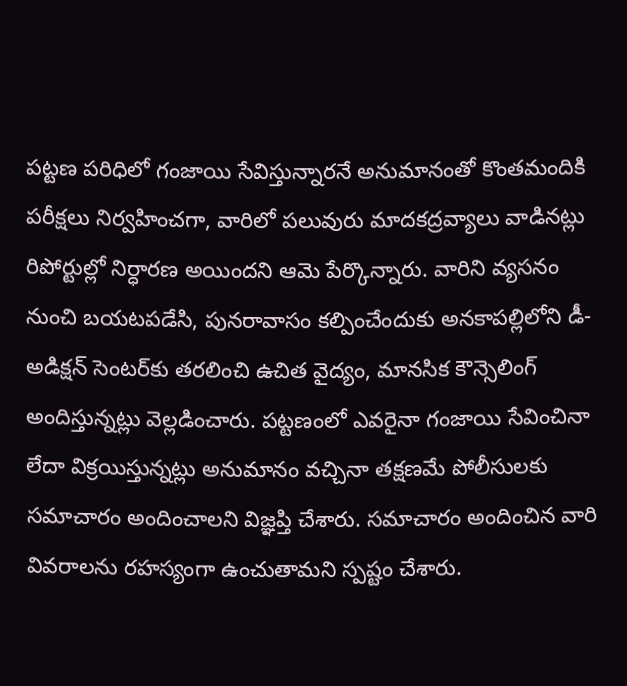పట్టణ పరిధిలో గంజాయి సేవిస్తున్నారనే అనుమానంతో కొంతమందికి పరీక్షలు నిర్వహించగా, వారిలో పలువురు మాదకద్రవ్యాలు వాడినట్లు రిపోర్టుల్లో నిర్ధారణ అయిందని ఆమె పేర్కొన్నారు. వారిని వ్యసనం నుంచి బయటపడేసి, పునరావాసం కల్పించేందుకు అనకాపల్లిలోని డీ-అడిక్షన్ సెంటర్‌కు తరలించి ఉచిత వైద్యం, మానసిక కౌన్సెలింగ్ అందిస్తున్నట్లు వెల్లడించారు. పట్టణంలో ఎవరైనా గంజాయి సేవించినా లేదా విక్రయిస్తున్నట్లు అనుమానం వచ్చినా తక్షణమే పోలీసులకు సమాచారం అందించాలని విజ్ఞప్తి చేశారు. సమాచారం అందించిన వారి వివరాలను రహస్యంగా ఉంచుతామని స్పష్టం చేశారు.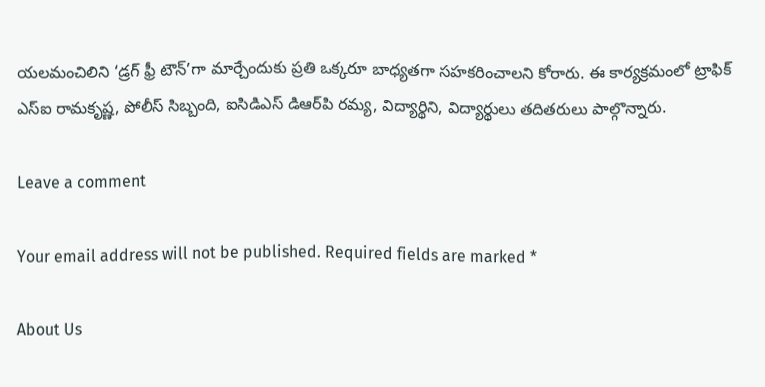యలమంచిలిని ‘డ్రగ్ ఫ్రీ టౌన్’గా మార్చేందుకు ప్రతి ఒక్కరూ బాధ్యతగా సహకరించాలని కోరారు. ఈ కార్యక్రమంలో ట్రాఫిక్ ఎస్ఐ రామకృష్ణ, పోలీస్ సిబ్బంది, ఐసిడిఎస్ డిఆర్‌పి రమ్య, విద్యార్థిని, విద్యార్థులు తదితరులు పాల్గొన్నారు.

Leave a comment

Your email address will not be published. Required fields are marked *

About Us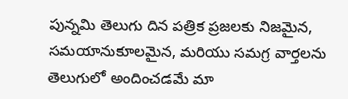పున్నమి తెలుగు దిన పత్రిక ప్రజలకు నిజమైన, సమయానుకూలమైన, మరియు సమగ్ర వార్తలను తెలుగులో అందించడమే మా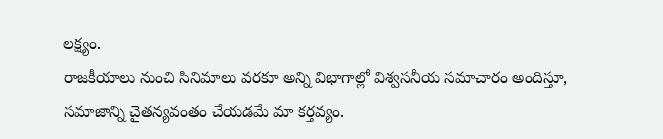లక్ష్యం.
రాజకీయాలు నుంచి సినిమాలు వరకూ అన్ని విభాగాల్లో విశ్వసనీయ సమాచారం అందిస్తూ, సమాజాన్ని చైతన్యవంతం చేయడమే మా కర్తవ్యం.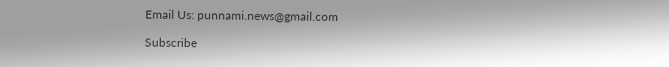Email Us: punnami.news@gmail.com

Subscribe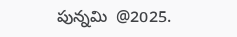పున్నమి  @2025.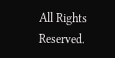All Rights Reserved.